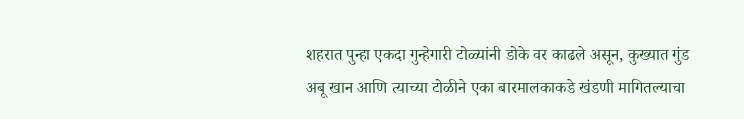शहरात पुन्हा एकदा गुन्हेगारी टोळ्यांनी डोके वर काढले असून, कुख्यात गुंड अबू खान आणि त्याच्या टोळीने एका बारमालकाकडे खंडणी मागितल्याचा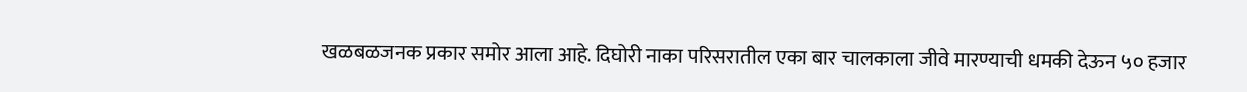खळबळजनक प्रकार समोर आला आहे. दिघोरी नाका परिसरातील एका बार चालकाला जीवे मारण्याची धमकी देऊन ५० हजार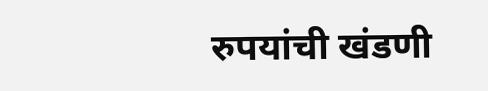रुपयांची खंडणी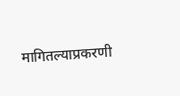मागितल्याप्रकरणी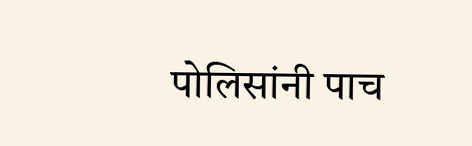पोलिसांनी पाच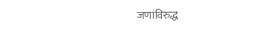जणांविरुद्ध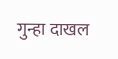गुन्हा दाखल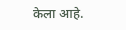केला आहे.